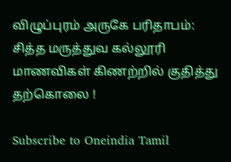விழுப்புரம் அருகே பரிதாபம்: சித்த மருத்துவ கல்லூரி மாணவிகள் கிணற்றில் குதித்து தற்கொலை !

Subscribe to Oneindia Tamil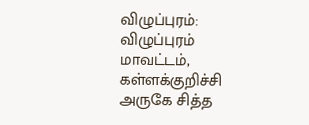விழுப்புரம்: விழுப்புரம் மாவட்டம், கள்ளக்குறிச்சி அருகே சித்த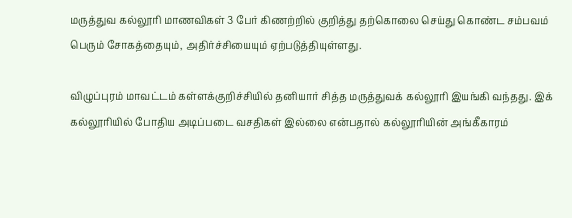மருத்துவ கல்லூரி மாணவிகள் 3 பேர் கிணற்றில் குறித்து தற்கொலை செய்து கொண்ட சம்பவம் பெரும் சோகத்தையும், அதிர்ச்சியையும் ஏற்படுத்தியுள்ளது.

விழுப்புரம் மாவட்டம் கள்ளக்குறிச்சியில் தனியார் சித்த மருத்துவக் கல்லூரி இயங்கி வந்தது. இக் கல்லூரியில் போதிய அடிப்படை வசதிகள் இல்லை என்பதால் கல்லூரியின் அங்கீகாரம்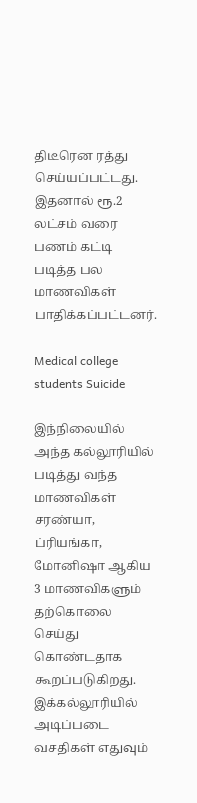திடீரென ரத்து செய்யப்பட்டது. இதனால் ரூ.2 லட்சம் வரை பணம் கட்டி படித்த பல மாணவிகள் பாதிக்கப்பட்டனர்.

Medical college students Suicide

இந்நிலையில் அந்த கல்லூரியில் படித்து வந்த மாணவிகள் சரண்யா, ப்ரியங்கா, மோனிஷா ஆகிய 3 மாணவிகளும் தற்கொலை செய்து கொண்டதாக கூறப்படுகிறது. இக்கல்லூரியில் அடிப்படை வசதிகள் எதுவும்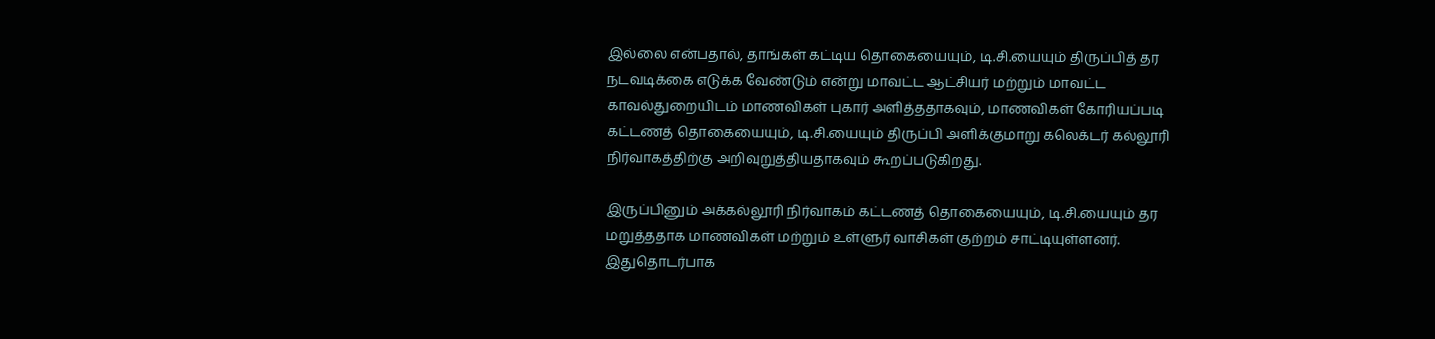இல்லை என்பதால், தாங்கள் கட்டிய தொகையையும், டி.சி.யையும் திருப்பித் தர நடவடிக்கை எடுக்க வேண்டும் என்று மாவட்ட ஆட்சியர் மற்றும் மாவட்ட காவல்துறையிடம் மாணவிகள் புகார் அளித்ததாகவும், மாணவிகள் கோரியப்படி கட்டணத் தொகையையும், டி.சி.யையும் திருப்பி அளிக்குமாறு கலெக்டர் கல்லூரி நிர்வாகத்திற்கு அறிவுறுத்தியதாகவும் கூறப்படுகிறது.

இருப்பினும் அக்கல்லூரி நிர்வாகம் கட்டணத் தொகையையும், டி.சி.யையும் தர மறுத்ததாக மாணவிகள் மற்றும் உள்ளுர் வாசிகள் குற்றம் சாட்டியுள்ளனர். இதுதொடர்பாக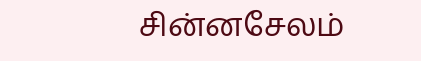சின்னசேலம்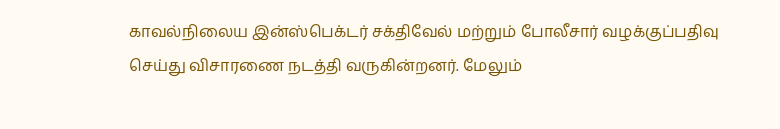காவல்நிலைய இன்ஸ்பெக்டர் சக்திவேல் மற்றும் போலீசார் வழக்குப்பதிவு செய்து விசாரணை நடத்தி வருகின்றனர். மேலும்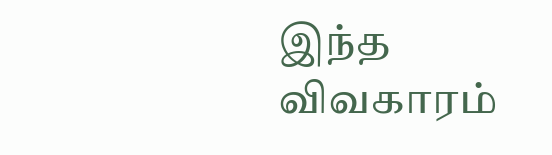இந்த விவகாரம்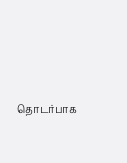தொடர்பாக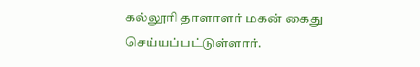கல்லூரி தாளாளர் மகன் கைது செய்யப்பட்டுள்ளார்.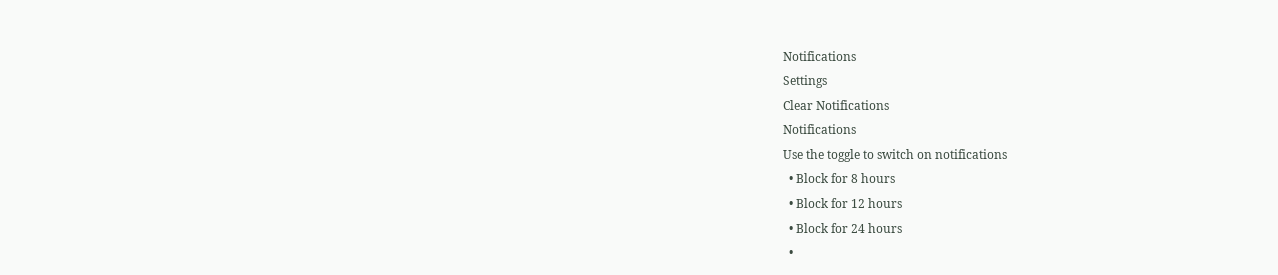Notifications
Settings
Clear Notifications
Notifications
Use the toggle to switch on notifications
  • Block for 8 hours
  • Block for 12 hours
  • Block for 24 hours
  •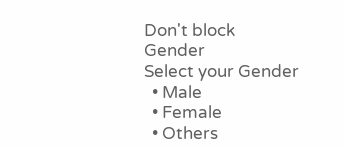Don't block
Gender
Select your Gender
  • Male
  • Female
  • Others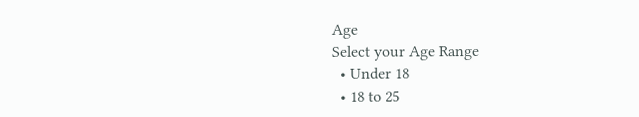Age
Select your Age Range
  • Under 18
  • 18 to 25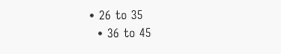• 26 to 35
  • 36 to 45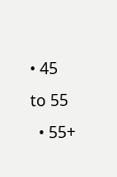• 45 to 55
  • 55+